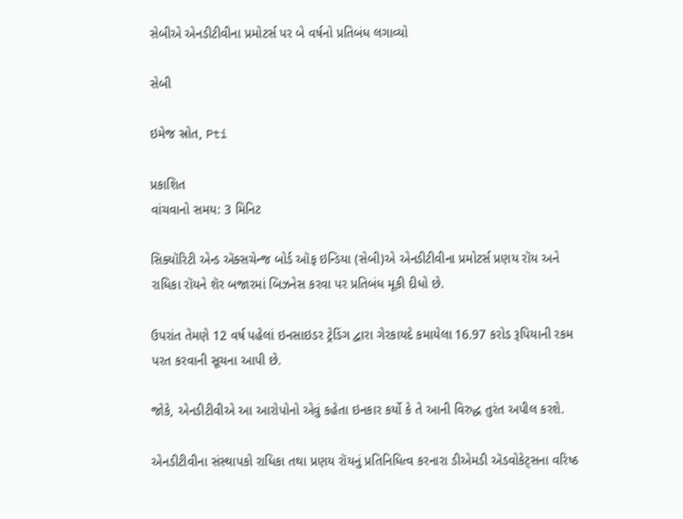સેબીએ એનડીટીવીના પ્રમોટર્સ પર બે વર્ષનો પ્રતિબંધ લગાવ્યો

સેબી

ઇમેજ સ્રોત, Pti

પ્રકાશિત
વાંચવાનો સમય: 3 મિનિટ

સિક્યૉરિટી એન્ડ ઍક્સચેન્જ બોર્ડ ઑફ ઇન્ડિયા (સેબી)એ એનડીટીવીના પ્રમોટર્સ પ્રણય રૉય અને રાધિકા રૉયને શૅર બજારમાં બિઝનેસ કરવા પર પ્રતિબંધ મૂકી દીધો છે.

ઉપરાંત તેમણે 12 વર્ષ પહેલાં ઇનસાઇડર ટ્રેડિંગ દ્વારા ગેરકાયદે કમાયેલા 16.97 કરોડ રૂપિયાની રકમ પરત કરવાની સૂચના આપી છે.

જોકે, એનડીટીવીએ આ આરોપોનો એવું કહેતા ઇનકાર કર્યો કે તે આની વિરુદ્ધ તુરંત અપીલ કરશે.

એનડીટીવીના સંસ્થાપકો રાધિકા તથા પ્રણય રૉયનું પ્રતિનિધિત્વ કરનારા ડીએમડી ઍડવોકેટ્સના વરિષ્ઠ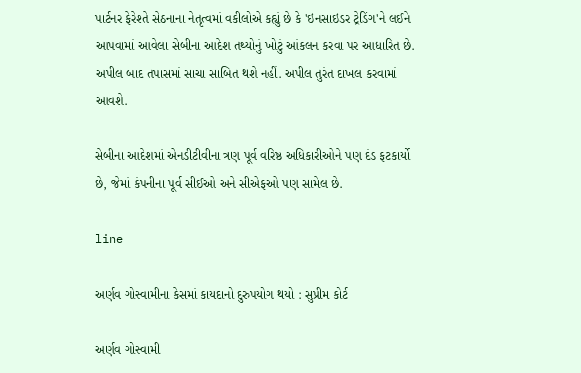પાર્ટનર ફેરેશ્તે સેઠનાના નેતૃત્વમાં વકીલોએ કહ્યું છે કે 'ઇનસાઇડર ટ્રેડિંગ'ને લઈને આપવામાં આવેલા સેબીના આદેશ તથ્યોનું ખોટું આંકલન કરવા પર આધારિત છે. અપીલ બાદ તપાસમાં સાચા સાબિત થશે નહીં. અપીલ તુરંત દાખલ કરવામાં આવશે.

સેબીના આદેશમાં એનડીટીવીના ત્રણ પૂર્વ વરિષ્ઠ અધિકારીઓને પણ દંડ ફટકાર્યો છે, જેમાં કંપનીના પૂર્વ સીઈઓ અને સીએફઓ પણ સામેલ છે.

line

અર્ણવ ગોસ્વામીના કેસમાં કાયદાનો દુરુપયોગ થયો : સુપ્રીમ કોર્ટ

અર્ણવ ગોસ્વામી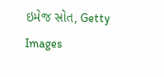ઇમેજ સ્રોત, Getty Images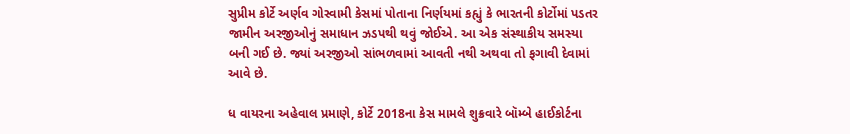સુપ્રીમ કોર્ટે અર્ણવ ગોસ્વામી કેસમાં પોતાના નિર્ણયમાં કહ્યું કે ભારતની કોર્ટોમાં પડતર જામીન અરજીઓનું સમાધાન ઝડપથી થવું જોઈએ. આ એક સંસ્થાકીય સમસ્યા બની ગઈ છે. જ્યાં અરજીઓ સાંભળવામાં આવતી નથી અથવા તો ફગાવી દેવામાં આવે છે.

ધ વાયરના અહેવાલ પ્રમાણે, કોર્ટે 2018ના કેસ મામલે શુક્રવારે બૉમ્બે હાઈકોર્ટના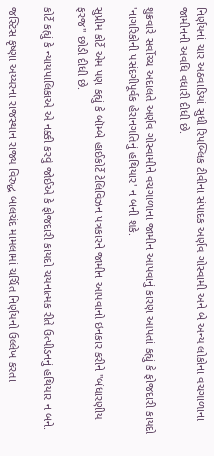નિર્ણયનાં ચાર અઠવાડિયાં સુધી રિપબ્લિક ટીવીના સંપાદક અર્ણવ ગોસ્વામી અને બે અન્ય લોકોના વચગાળાના જામીનની અવધિ વધારી દીધી છે.

શુક્રવારે સર્વોચ્ચ અદાલતે અર્ણવ ગોસ્વામીને વચગાળાના જામીન આપવાનું કારણ આપતાં કહ્યું કે ફોજદારી કાયદો 'નાગરિકોની પસંદગીપૂર્વક હેરાનગતિનું હથિયાર' ન બની શકે.

સુપ્રીમ કોર્ટે એમ પણ કહ્યું કે બૉમ્બે હાઈકોર્ટે ટેલિવિઝન પત્રકારને જામીન આપવાનો ઇનકાર કરીને "બંધારણીય ફરજ" છોડી દીધી છે.

કોર્ટે કહ્યું કે ન્યાયપાલિકાએ એ નક્કી કરવું જોઈએ કે ફોજદારી કાયદો ચયનાત્મક રીતે ઉત્પીડનનું હથિયાર ન બને.

જસ્ટિસ કૃષ્ણા અય્યરના રાજસ્થાન રાજ્ય વિરુદ્ધ બાલચંદ મામલામાં ચર્ચિત નિર્ણયનો ઉલ્લેખ કરતા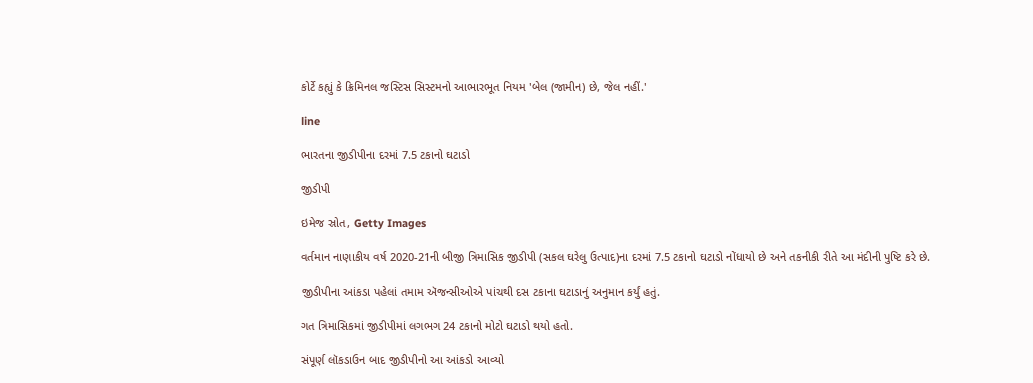કોર્ટે કહ્યું કે ક્રિમિનલ જસ્ટિસ સિસ્ટમનો આભારભૂત નિયમ 'બેલ (જામીન) છે, જેલ નહીં.'

line

ભારતના જીડીપીના દરમાં 7.5 ટકાનો ઘટાડો

જીડીપી

ઇમેજ સ્રોત, Getty Images

વર્તમાન નાણાકીય વર્ષ 2020-21ની બીજી ત્રિમાસિક જીડીપી (સકલ ઘરેલુ ઉત્પાદ)ના દરમાં 7.5 ટકાનો ઘટાડો નોંધાયો છે અને તકનીકી રીતે આ મંદીની પુષ્ટિ કરે છે.

જીડીપીના આંકડા પહેલાં તમામ ઍજન્સીઓએ પાંચથી દસ ટકાના ઘટાડાનું અનુમાન કર્યું હતું.

ગત ત્રિમાસિકમાં જીડીપીમાં લગભગ 24 ટકાનો મોટો ઘટાડો થયો હતો.

સંપૂર્ણ લૉકડાઉન બાદ જીડીપીનો આ આંકડો આવ્યો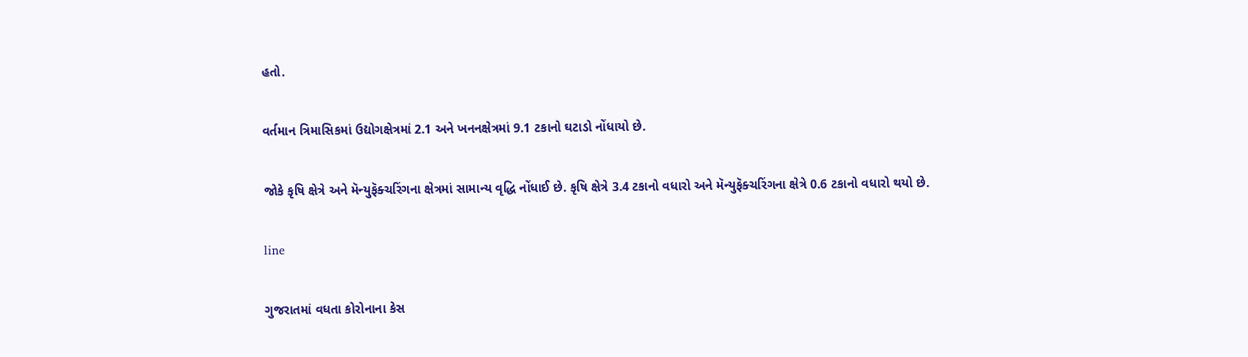હતો.

વર્તમાન ત્રિમાસિકમાં ઉદ્યોગક્ષેત્રમાં 2.1 અને ખનનક્ષેત્રમાં 9.1 ટકાનો ઘટાડો નોંધાયો છે.

જોકે કૃષિ ક્ષેત્રે અને મૅન્યુફૅક્ચરિંગના ક્ષેત્રમાં સામાન્ય વૃદ્ધિ નોંધાઈ છે. કૃષિ ક્ષેત્રે 3.4 ટકાનો વધારો અને મૅન્યુફૅક્ચરિંગના ક્ષેત્રે 0.6 ટકાનો વધારો થયો છે.

line

ગુજરાતમાં વધતા કોરોનાના કેસ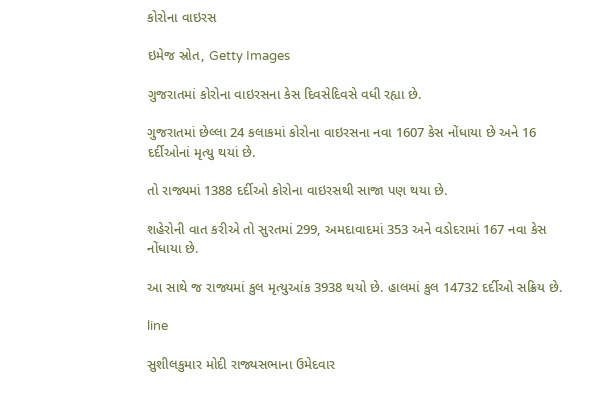કોરોના વાઇરસ

ઇમેજ સ્રોત, Getty Images

ગુજરાતમાં કોરોના વાઇરસના કેસ દિવસેદિવસે વધી રહ્યા છે.

ગુજરાતમાં છેલ્લા 24 કલાકમાં કોરોના વાઇરસના નવા 1607 કેસ નોંધાયા છે અને 16 દર્દીઓનાં મૃત્યુ થયાં છે.

તો રાજ્યમાં 1388 દર્દીઓ કોરોના વાઇરસથી સાજા પણ થયા છે.

શહેરોની વાત કરીએ તો સુરતમાં 299, અમદાવાદમાં 353 અને વડોદરામાં 167 નવા કેસ નોંધાયા છે.

આ સાથે જ રાજ્યમાં કુલ મૃત્યુઆંક 3938 થયો છે. હાલમાં કુલ 14732 દર્દીઓ સક્રિય છે.

line

સુશીલકુમાર મોદી રાજ્યસભાના ઉમેદવાર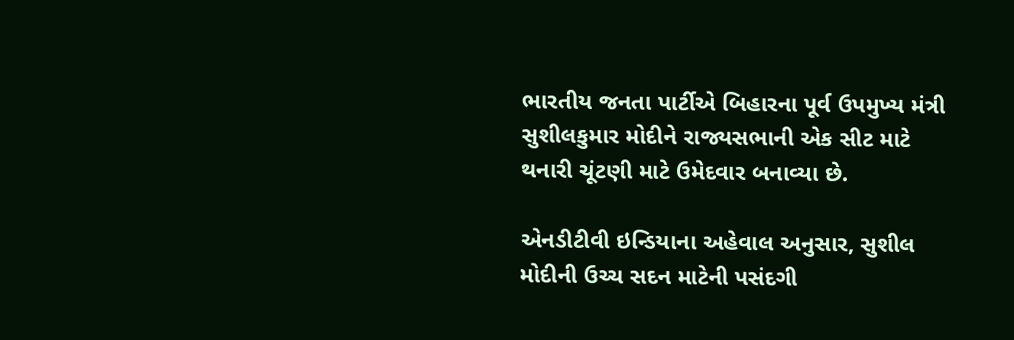ભારતીય જનતા પાર્ટીએ બિહારના પૂર્વ ઉપમુખ્ય મંત્રી સુશીલકુમાર મોદીને રાજ્યસભાની એક સીટ માટે થનારી ચૂંટણી માટે ઉમેદવાર બનાવ્યા છે.

એનડીટીવી ઇન્ડિયાના અહેવાલ અનુસાર, સુશીલ મોદીની ઉચ્ચ સદન માટેની પસંદગી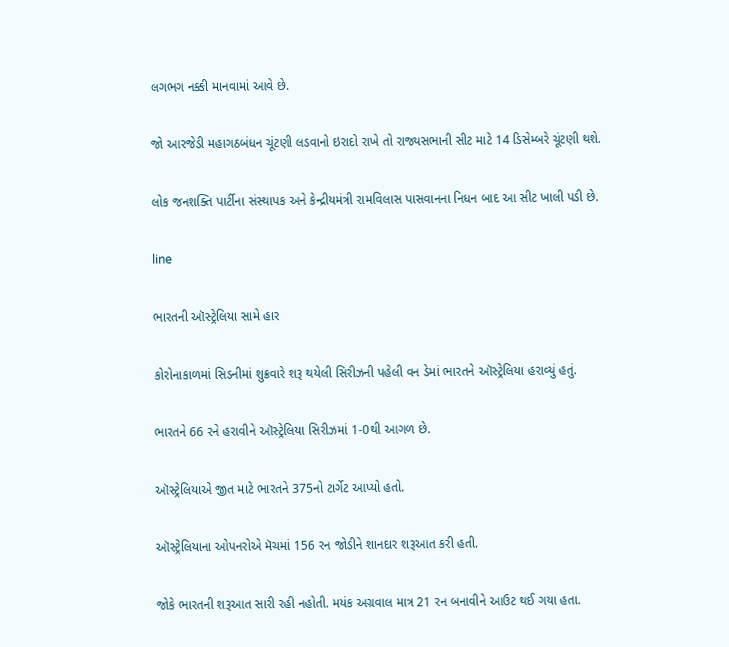લગભગ નક્કી માનવામાં આવે છે.

જો આરજેડી મહાગઠબંધન ચૂંટણી લડવાનો ઇરાદો રાખે તો રાજ્યસભાની સીટ માટે 14 ડિસેમ્બરે ચૂંટણી થશે.

લોક જનશક્તિ પાર્ટીના સંસ્થાપક અને કેન્દ્રીયમંત્રી રામવિલાસ પાસવાનના નિધન બાદ આ સીટ ખાલી પડી છે.

line

ભારતની ઑસ્ટ્રેલિયા સામે હાર

કોરોનાકાળમાં સિડનીમાં શુક્રવારે શરૂ થયેલી સિરીઝની પહેલી વન ડેમાં ભારતને ઑસ્ટ્રેલિયા હરાવ્યું હતું.

ભારતને 66 રને હરાવીને ઑસ્ટ્રેલિયા સિરીઝમાં 1-0થી આગળ છે.

ઑસ્ટ્રેલિયાએ જીત માટે ભારતને 375નો ટાર્ગેટ આપ્યો હતો.

ઑસ્ટ્રેલિયાના ઓપનરોએ મૅચમાં 156 રન જોડીને શાનદાર શરૂઆત કરી હતી.

જોકે ભારતની શરૂઆત સારી રહી નહોતી. મયંક અગ્રવાલ માત્ર 21 રન બનાવીને આઉટ થઈ ગયા હતા.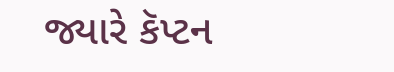જ્યારે કૅપ્ટન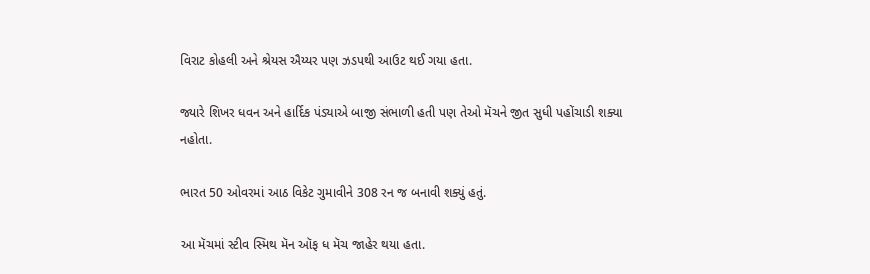વિરાટ કોહલી અને શ્રેયસ ઐય્યર પણ ઝડપથી આઉટ થઈ ગયા હતા.

જ્યારે શિખર ધવન અને હાર્દિક પંડ્યાએ બાજી સંભાળી હતી પણ તેઓ મૅચને જીત સુધી પહોંચાડી શક્યા નહોતા.

ભારત 50 ઓવરમાં આઠ વિકેટ ગુમાવીને 308 રન જ બનાવી શક્યું હતું.

આ મૅચમાં સ્ટીવ સ્મિથ મૅન ઑફ ધ મૅચ જાહેર થયા હતા.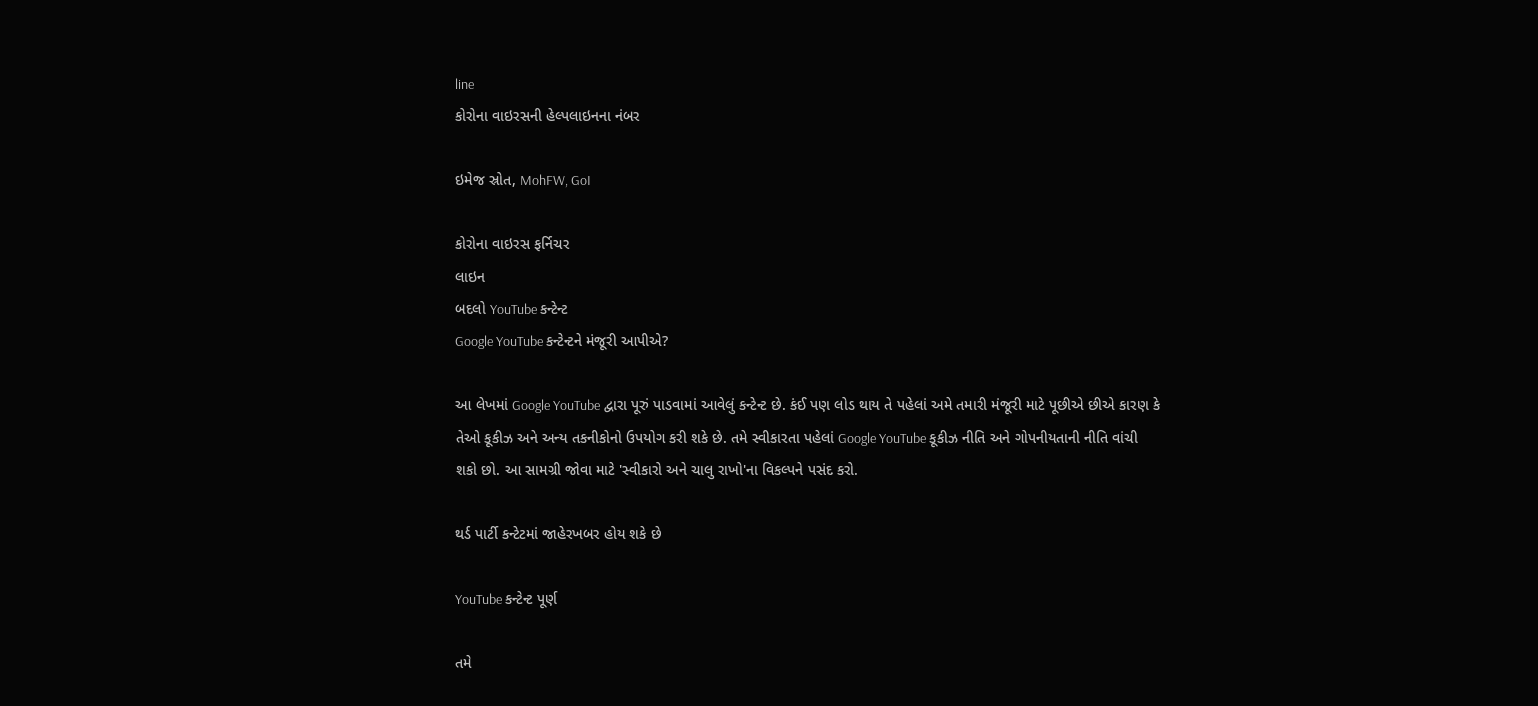line
કોરોના વાઇરસની હેલ્પલાઇનના નંબર

ઇમેજ સ્રોત, MohFW, GoI

કોરોના વાઇરસ ફર્નિચર
લાઇન
બદલો YouTube કન્ટેન્ટ
Google YouTube કન્ટેન્ટને મંજૂરી આપીએ?

આ લેખમાં Google YouTube દ્વારા પૂરું પાડવામાં આવેલું કન્ટેન્ટ છે. કંઈ પણ લોડ થાય તે પહેલાં અમે તમારી મંજૂરી માટે પૂછીએ છીએ કારણ કે તેઓ કૂકીઝ અને અન્ય તકનીકોનો ઉપયોગ કરી શકે છે. તમે સ્વીકારતા પહેલાં Google YouTube કૂકીઝ નીતિ અને ગોપનીયતાની નીતિ વાંચી શકો છો. આ સામગ્રી જોવા માટે 'સ્વીકારો અને ચાલુ રાખો'ના વિકલ્પને પસંદ કરો.

થર્ડ પાર્ટી કન્ટેટમાં જાહેરખબર હોય શકે છે

YouTube કન્ટેન્ટ પૂર્ણ

તમે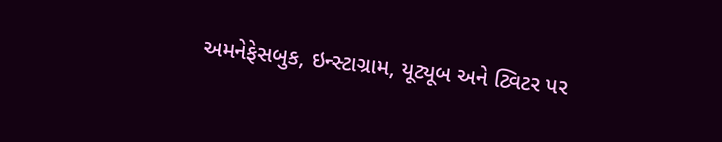અમનેફેસબુક, ઇન્સ્ટાગ્રામ, યૂટ્યૂબ અને ટ્વિટર પર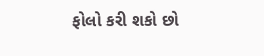ફોલો કરી શકો છો